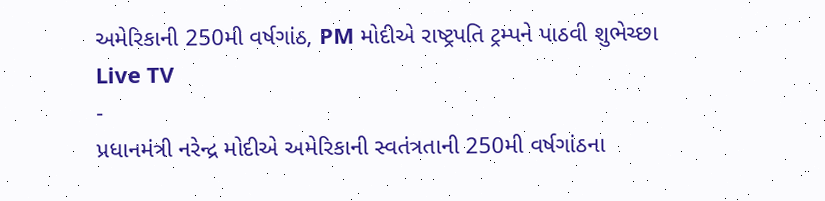અમેરિકાની 250મી વર્ષગાંઠ, PM મોદીએ રાષ્ટ્રપતિ ટ્રમ્પને પાઠવી શુભેચ્છા
Live TV
-
પ્રધાનમંત્રી નરેન્દ્ર મોદીએ અમેરિકાની સ્વતંત્રતાની 250મી વર્ષગાંઠના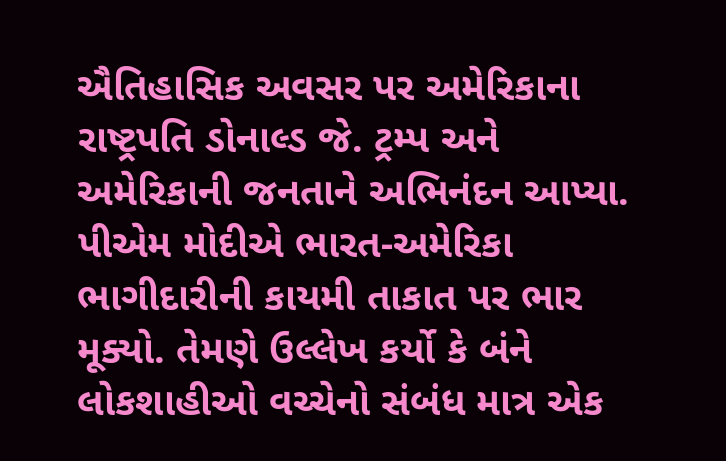ઐતિહાસિક અવસર પર અમેરિકાના રાષ્ટ્રપતિ ડોનાલ્ડ જે. ટ્રમ્પ અને અમેરિકાની જનતાને અભિનંદન આપ્યા.
પીએમ મોદીએ ભારત-અમેરિકા ભાગીદારીની કાયમી તાકાત પર ભાર મૂક્યો. તેમણે ઉલ્લેખ કર્યો કે બંને લોકશાહીઓ વચ્ચેનો સંબંધ માત્ર એક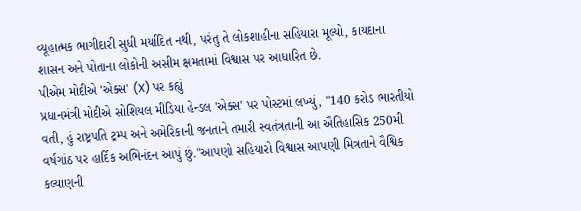વ્યૂહાત્મક ભાગીદારી સુધી મર્યાદિત નથી, પરંતુ તે લોકશાહીના સહિયારા મૂલ્યો, કાયદાના શાસન અને પોતાના લોકોની અસીમ ક્ષમતામાં વિશ્વાસ પર આધારિત છે.
પીએમ મોદીએ 'એક્સ' (X) પર કહ્યું
પ્રધાનમંત્રી મોદીએ સોશિયલ મીડિયા હેન્ડલ 'એક્સ' પર પોસ્ટમાં લખ્યું, "140 કરોડ ભારતીયો વતી, હું રાષ્ટ્રપતિ ટ્રમ્પ અને અમેરિકાની જનતાને તમારી સ્વતંત્રતાની આ ઐતિહાસિક 250મી વર્ષગાંઠ પર હાર્દિક અભિનંદન આપું છું."આપણો સહિયારો વિશ્વાસ આપણી મિત્રતાને વૈશ્વિક કલ્યાણની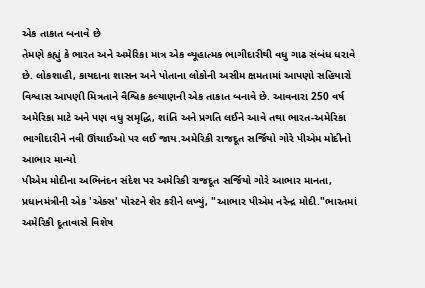એક તાકાત બનાવે છે
તેમણે કહ્યું કે ભારત અને અમેરિકા માત્ર એક વ્યૂહાત્મક ભાગીદારીથી વધુ ગાઢ સંબંધ ધરાવે છે. લોકશાહી, કાયદાના શાસન અને પોતાના લોકોની અસીમ ક્ષમતામાં આપણો સહિયારો વિશ્વાસ આપણી મિત્રતાને વૈશ્વિક કલ્યાણની એક તાકાત બનાવે છે. આવનારા 250 વર્ષ અમેરિકા માટે અને પણ વધુ સમૃદ્ધિ, શાંતિ અને પ્રગતિ લઈને આવે તથા ભારત-અમેરિકા ભાગીદારીને નવી ઊંચાઈઓ પર લઈ જાય.અમેરિકી રાજદૂત સર્જિયો ગોરે પીએમ મોદીનો આભાર માન્યો
પીએમ મોદીના અભિનંદન સંદેશ પર અમેરિકી રાજદૂત સર્જિયો ગોરે આભાર માનતા, પ્રધાનમંત્રીની એક 'એક્સ' પોસ્ટને શેર કરીને લખ્યું, "આભાર પીએમ નરેન્દ્ર મોદી."ભારતમાં અમેરિકી દૂતાવાસે વિશેષ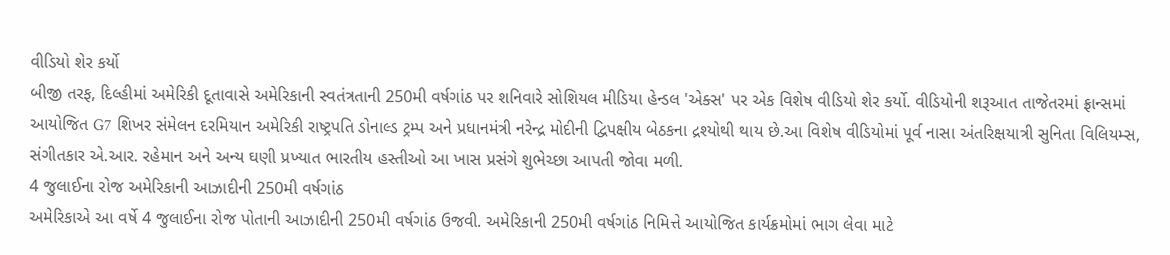વીડિયો શેર કર્યો
બીજી તરફ, દિલ્હીમાં અમેરિકી દૂતાવાસે અમેરિકાની સ્વતંત્રતાની 250મી વર્ષગાંઠ પર શનિવારે સોશિયલ મીડિયા હેન્ડલ 'એક્સ' પર એક વિશેષ વીડિયો શેર કર્યો. વીડિયોની શરૂઆત તાજેતરમાં ફ્રાન્સમાં આયોજિત G7 શિખર સંમેલન દરમિયાન અમેરિકી રાષ્ટ્રપતિ ડોનાલ્ડ ટ્રમ્પ અને પ્રધાનમંત્રી નરેન્દ્ર મોદીની દ્વિપક્ષીય બેઠકના દ્રશ્યોથી થાય છે.આ વિશેષ વીડિયોમાં પૂર્વ નાસા અંતરિક્ષયાત્રી સુનિતા વિલિયમ્સ, સંગીતકાર એ.આર. રહેમાન અને અન્ય ઘણી પ્રખ્યાત ભારતીય હસ્તીઓ આ ખાસ પ્રસંગે શુભેચ્છા આપતી જોવા મળી.
4 જુલાઈના રોજ અમેરિકાની આઝાદીની 250મી વર્ષગાંઠ
અમેરિકાએ આ વર્ષે 4 જુલાઈના રોજ પોતાની આઝાદીની 250મી વર્ષગાંઠ ઉજવી. અમેરિકાની 250મી વર્ષગાંઠ નિમિત્તે આયોજિત કાર્યક્રમોમાં ભાગ લેવા માટે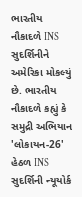ભારતીય નૌકાદળે INS સુદર્શિનીને અમેરિકા મોકલ્યું છે. ભારતીય નૌકાદળે કહ્યું કે સમુદ્રી અભિયાન 'લોકાયન-26' હેઠળ INS સુદર્શિની ન્યૂયોર્ક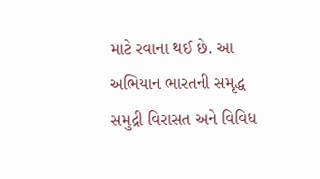માટે રવાના થઈ છે. આ અભિયાન ભારતની સમૃદ્ધ સમુદ્રી વિરાસત અને વિવિધ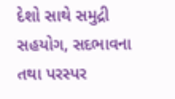દેશો સાથે સમુદ્રી સહયોગ, સદભાવના તથા પરસ્પર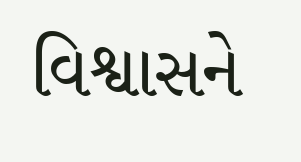વિશ્વાસને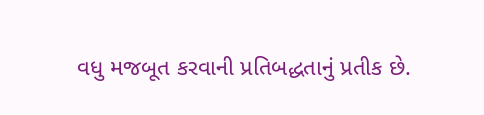વધુ મજબૂત કરવાની પ્રતિબદ્ધતાનું પ્રતીક છે.